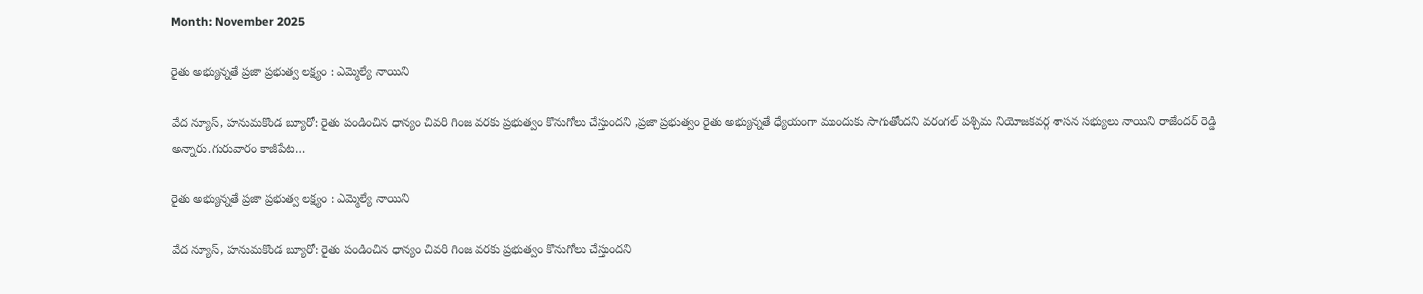Month: November 2025

రైతు అభ్యున్నతే ప్రజా ప్రభుత్వ లక్ష్యం : ఎమ్మెల్యే నాయిని

వేద న్యూస్, హనుమకొండ బ్యూరో: రైతు పండించిన ధాన్యం చివరి గింజ వరకు ప్రభుత్వం కొనుగోలు చేస్తుందని ,ప్రజా ప్రభుత్వం రైతు అభ్యున్నతే ధ్యేయంగా ముందుకు సాగుతోందని వరంగల్ పశ్చిమ నియోజకవర్గ శాసన సభ్యులు నాయిని రాజేందర్ రెడ్డి అన్నారు.గురువారం కాజీపేట…

రైతు అభ్యున్నతే ప్రజా ప్రభుత్వ లక్ష్యం : ఎమ్మెల్యే నాయిని

వేద న్యూస్, హనుమకొండ బ్యూరో: రైతు పండించిన ధాన్యం చివరి గింజ వరకు ప్రభుత్వం కొనుగోలు చేస్తుందని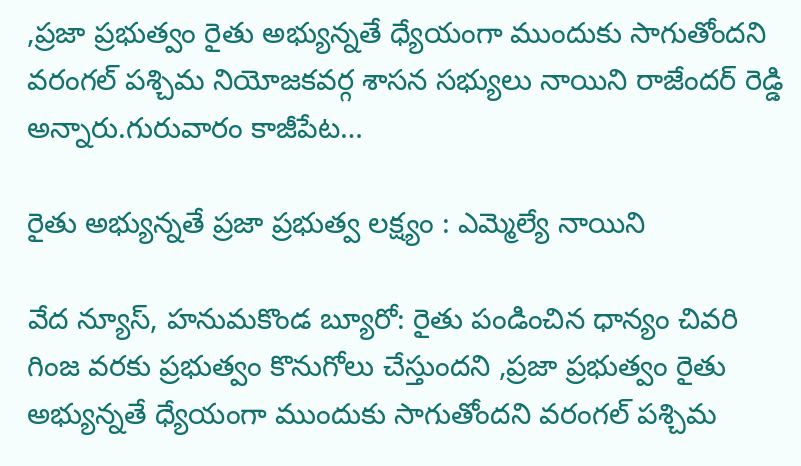,ప్రజా ప్రభుత్వం రైతు అభ్యున్నతే ధ్యేయంగా ముందుకు సాగుతోందని వరంగల్ పశ్చిమ నియోజకవర్గ శాసన సభ్యులు నాయిని రాజేందర్ రెడ్డి అన్నారు.గురువారం కాజీపేట…

రైతు అభ్యున్నతే ప్రజా ప్రభుత్వ లక్ష్యం : ఎమ్మెల్యే నాయిని

వేద న్యూస్, హనుమకొండ బ్యూరో: రైతు పండించిన ధాన్యం చివరి గింజ వరకు ప్రభుత్వం కొనుగోలు చేస్తుందని ,ప్రజా ప్రభుత్వం రైతు అభ్యున్నతే ధ్యేయంగా ముందుకు సాగుతోందని వరంగల్ పశ్చిమ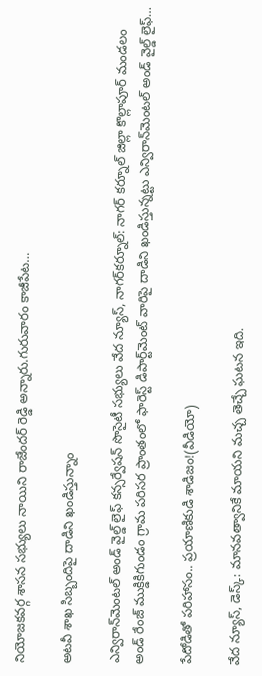నియోజకవర్గ శాసన సభ్యులు నాయిని రాజేందర్ రెడ్డి అన్నారు.గురువారం కాజీపేట…

అటవీ శాఖ సిబ్బందిపై దాడిని ఖండిస్తున్నాం

ఎన్విరాన్‌మెంటల్ అండ్ వైల్డ్ లైఫ్ కన్సర్వేషన్ సొసైటీ సభ్యులు వేద న్యూస్, నాగర్‌కర్నూల్: నాగర్ కర్నూల్ జిల్లా కొల్లాపూర్ మండలం అండ్ రేంజ్ ముక్డికిగుండం గ్రామ పరిసర ప్రాంతంలో ఫారెస్ట్ డిపార్ట్‌మెంట్‌ వారిపై దాడిని ఖండిస్తున్నట్టు ఎన్విరాన్‌మెంటల్ అండ్ వైల్డ్ లైఫ్…

పేదోడితో పరిహాసం.. ప్రయాణికుడి శాడిజం!(వీడియో)

వేద న్యూస్, డెస్క్: మానవత్వానికే మాయని మచ్చ తెచ్చే ఘటన ఇది.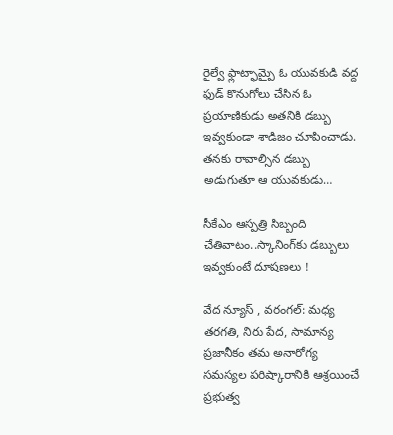రైల్వే ఫ్లాట్ఫామ్పై ఓ యువకుడి వద్ద ఫుడ్ కొనుగోలు చేసిన ఓ ప్రయాణికుడు అతనికి డబ్బు ఇవ్వకుండా శాడిజం చూపించాడు. తనకు రావాల్సిన డబ్బు అడుగుతూ ఆ యువకుడు…

సీకేఎం ఆస్పత్రి సిబ్బంది చేతివాటం..స్కానింగ్‌కు డబ్బులు ఇవ్వకుంటే దూషణలు !

వేద న్యూస్ , వరంగల్: మధ్య తరగతి, నిరు పేద, సామాన్య ప్రజానీకం తమ అనారోగ్య సమస్యల పరిష్కారానికి ఆశ్రయించే ప్రభుత్వ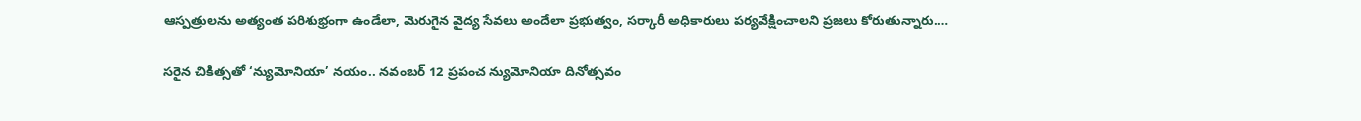ఆస్పత్రులను అత్యంత పరిశుభ్రంగా ఉండేలా, మెరుగైన వైద్య సేవలు అందేలా ప్రభుత్వం, సర్కారీ అధికారులు పర్యవేక్షించాలని ప్రజలు కోరుతున్నారు.…

సరైన చికిత్సతో ‘న్యుమోనియా’ నయం.. నవంబర్ 12 ప్రపంచ న్యుమోనియా దినోత్సవం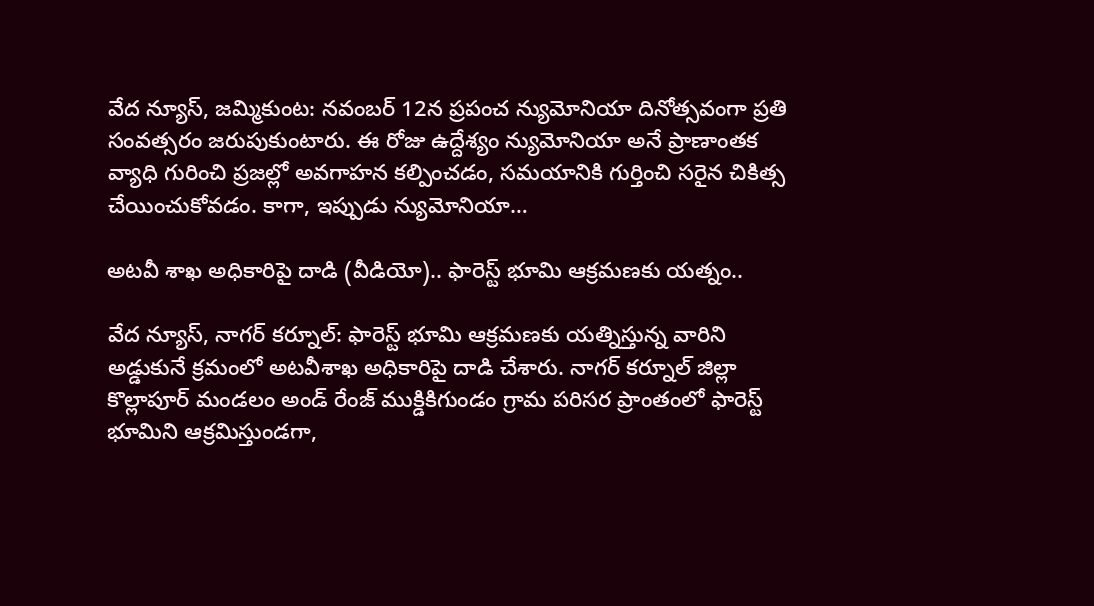వేద న్యూస్, జమ్మికుంట: నవంబర్ 12న ప్రపంచ న్యుమోనియా దినోత్సవంగా ప్రతి సంవత్సరం జరుపుకుంటారు. ఈ రోజు ఉద్దేశ్యం న్యుమోనియా అనే ప్రాణాంతక వ్యాధి గురించి ప్రజల్లో అవగాహన కల్పించడం, సమయానికి గుర్తించి సరైన చికిత్స చేయించుకోవడం. కాగా, ఇప్పుడు న్యుమోనియా…

అటవీ శాఖ అధికారిపై దాడి (వీడియో).. ఫారెస్ట్ భూమి ఆక్రమణకు యత్నం..

వేద న్యూస్, నాగర్ కర్నూల్: ఫారెస్ట్ భూమి ఆక్రమణకు యత్నిస్తున్న వారిని అడ్డుకునే క్రమంలో అటవీశాఖ అధికారిపై దాడి చేశారు. నాగర్ కర్నూల్ జిల్లా కొల్లాపూర్ మండలం అండ్ రేంజ్ ముక్డికిగుండం గ్రామ పరిసర ప్రాంతంలో ఫారెస్ట్ భూమిని ఆక్రమిస్తుండగా,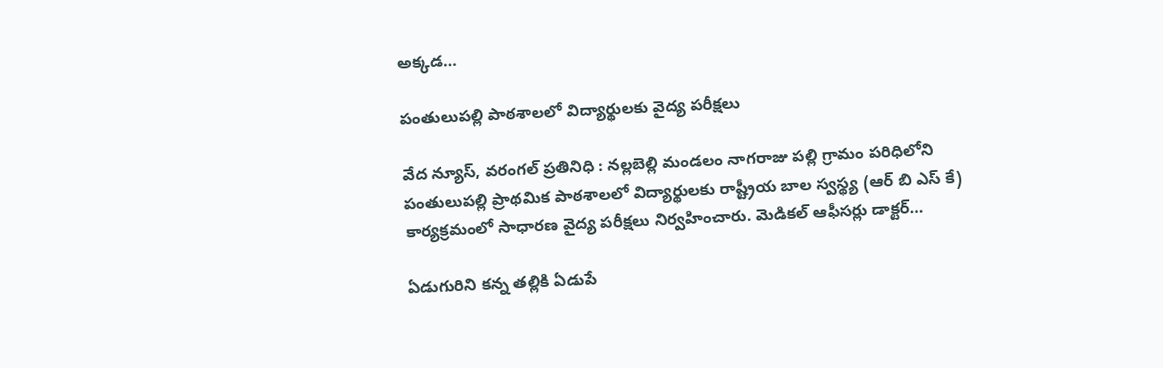అక్కడ…

పంతులుపల్లి పాఠశాలలో విద్యార్థులకు వైద్య పరీక్షలు

వేద న్యూస్, వరంగల్ ప్రతినిధి : నల్లబెల్లి మండలం నాగరాజు పల్లి గ్రామం పరిధిలోని పంతులుపల్లి ప్రాథమిక పాఠశాలలో విద్యార్థులకు రాష్ట్రీయ బాల స్వస్థ్య (ఆర్ బి ఎస్ కే) కార్యక్రమంలో సాధారణ వైద్య పరీక్షలు నిర్వహించారు. మెడికల్ ఆఫీసర్లు డాక్టర్…

ఏడుగురిని కన్న తల్లికి ఏడుపే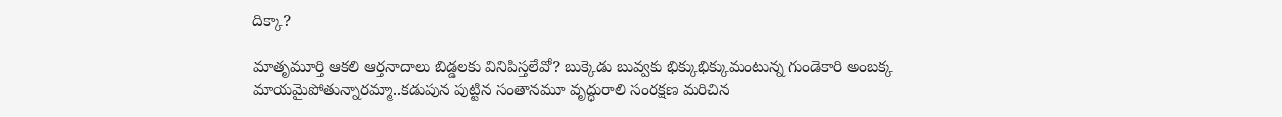దిక్కా?

మాతృమూర్తి ఆకలి ఆర్తనాదాలు బిడ్డలకు వినిపిస్తలేవో? బుక్కెడు బువ్వకు భిక్కుభిక్కుమంటున్న గుండెకారి అంబక్క మాయమైపోతున్నారమ్మా..కడుపున పుట్టిన సంతానమూ వృద్ధురాలి సంరక్షణ మరిచిన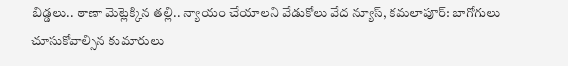బిడ్డలు.. ఠాణా మెట్లెక్కిన తల్లి.. న్యాయం చేయాలని వేడుకోలు వేద న్యూస్, కమలాపూర్: బాగోగులు చూసుకోవాల్సిన కుమారులు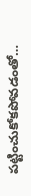పట్టించుకోకపోవడంతో…